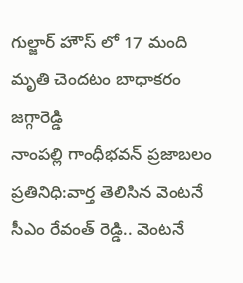గుల్జార్ హౌస్ లో 17 మంది మృతి చెందటం బాధాకరం జగ్గారెడ్డి
నాంపల్లి గాంధీభవన్ ప్రజాబలం ప్రతినిధి:వార్త తెలిసిన వెంటనే సీఎం రేవంత్ రెడ్డి.. వెంటనే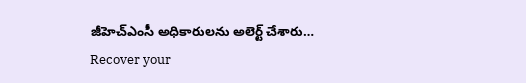జీహెచ్ఎంసీ అధికారులను అలెర్ట్ చేశారు…
Recover your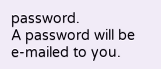password.
A password will be e-mailed to you.